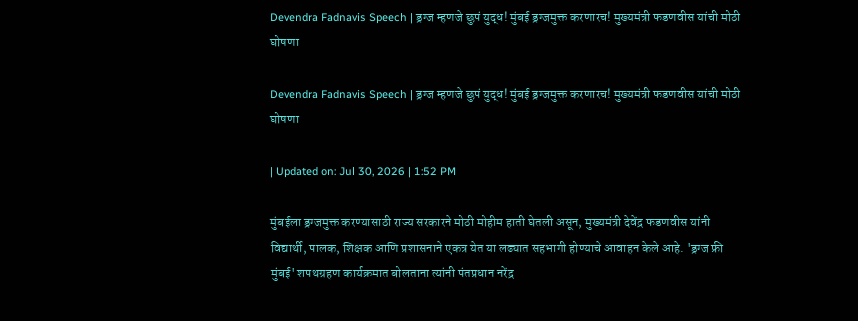Devendra Fadnavis Speech | ड्रग्ज म्हणजे छुपं युद्ध! मुंबई ड्रग्जमुक्त करणारच! मुख्यमंत्री फडणवीस यांची मोठी घोषणा

Devendra Fadnavis Speech | ड्रग्ज म्हणजे छुपं युद्ध! मुंबई ड्रग्जमुक्त करणारच! मुख्यमंत्री फडणवीस यांची मोठी घोषणा

| Updated on: Jul 30, 2026 | 1:52 PM

मुंबईला ड्रग्जमुक्त करण्यासाठी राज्य सरकारने मोठी मोहीम हाती घेतली असून, मुख्यमंत्री देवेंद्र फडणवीस यांनी विद्यार्थी, पालक, शिक्षक आणि प्रशासनाने एकत्र येत या लढ्यात सहभागी होण्याचे आवाहन केले आहे. 'ड्रग्ज फ्री मुंबई' शपथग्रहण कार्यक्रमात बोलताना त्यांनी पंतप्रधान नरेंद्र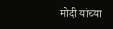मोदी यांच्या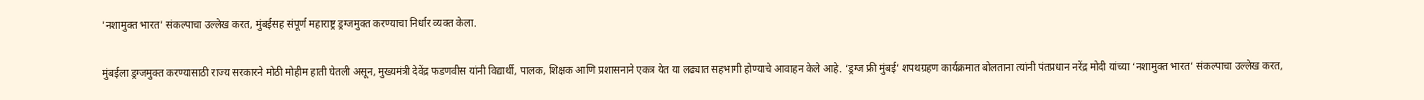'नशामुक्त भारत' संकल्पाचा उल्लेख करत, मुंबईसह संपूर्ण महाराष्ट्र ड्रग्जमुक्त करण्याचा निर्धार व्यक्त केला.

मुंबईला ड्रग्जमुक्त करण्यासाठी राज्य सरकारने मोठी मोहीम हाती घेतली असून, मुख्यमंत्री देवेंद्र फडणवीस यांनी विद्यार्थी, पालक, शिक्षक आणि प्रशासनाने एकत्र येत या लढ्यात सहभागी होण्याचे आवाहन केले आहे. ‘ड्रग्ज फ्री मुंबई’ शपथग्रहण कार्यक्रमात बोलताना त्यांनी पंतप्रधान नरेंद्र मोदी यांच्या ‘नशामुक्त भारत’ संकल्पाचा उल्लेख करत,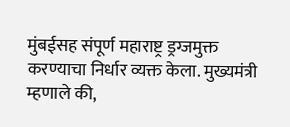मुंबईसह संपूर्ण महाराष्ट्र ड्रग्जमुक्त करण्याचा निर्धार व्यक्त केला. मुख्यमंत्री म्हणाले की,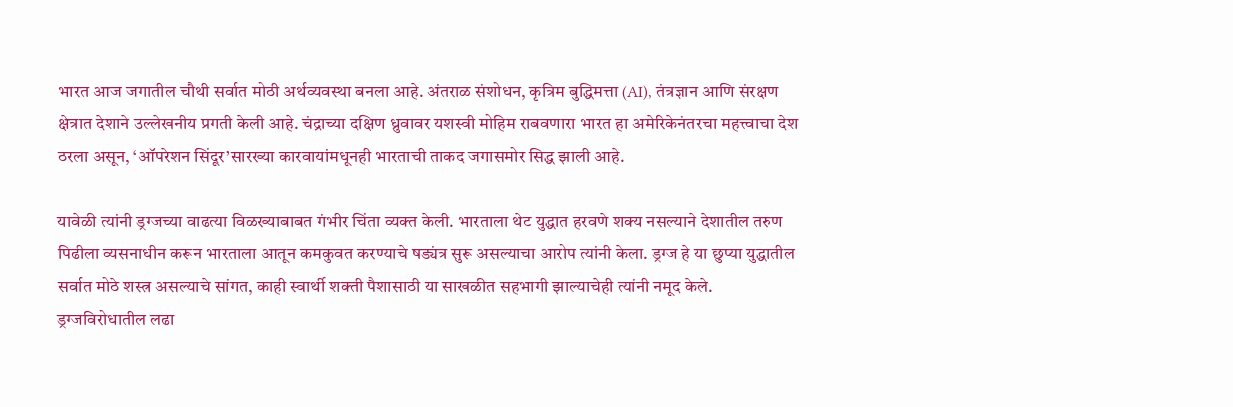भारत आज जगातील चौथी सर्वात मोठी अर्थव्यवस्था बनला आहे. अंतराळ संशोधन, कृत्रिम बुद्धिमत्ता (AI), तंत्रज्ञान आणि संरक्षण क्षेत्रात देशाने उल्लेखनीय प्रगती केली आहे. चंद्राच्या दक्षिण ध्रुवावर यशस्वी मोहिम राबवणारा भारत हा अमेरिकेनंतरचा महत्त्वाचा देश ठरला असून, ‘ऑपरेशन सिंदूर’सारख्या कारवायांमधूनही भारताची ताकद जगासमोर सिद्ध झाली आहे.

यावेळी त्यांनी ड्रग्जच्या वाढत्या विळख्याबाबत गंभीर चिंता व्यक्त केली. भारताला थेट युद्धात हरवणे शक्य नसल्याने देशातील तरुण पिढीला व्यसनाधीन करून भारताला आतून कमकुवत करण्याचे षड्यंत्र सुरू असल्याचा आरोप त्यांनी केला. ड्रग्ज हे या छुप्या युद्धातील सर्वात मोठे शस्त्र असल्याचे सांगत, काही स्वार्थी शक्ती पैशासाठी या साखळीत सहभागी झाल्याचेही त्यांनी नमूद केले.
ड्रग्जविरोधातील लढा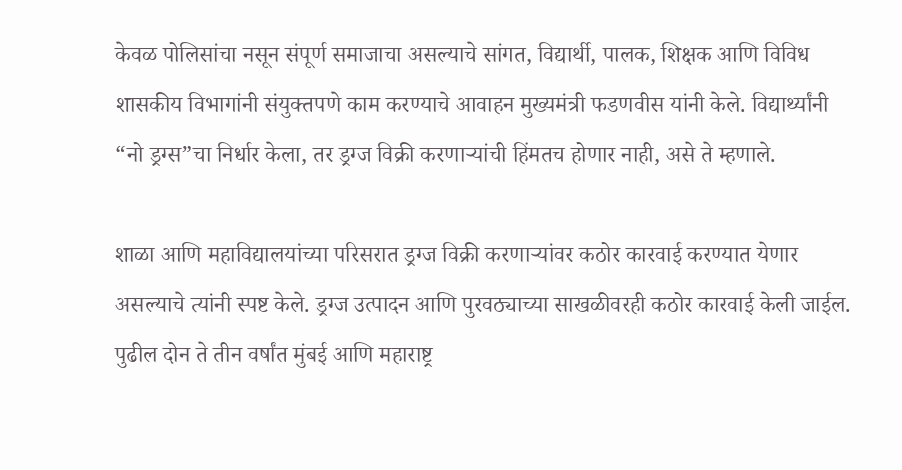केवळ पोलिसांचा नसून संपूर्ण समाजाचा असल्याचे सांगत, विद्यार्थी, पालक, शिक्षक आणि विविध शासकीय विभागांनी संयुक्तपणे काम करण्याचे आवाहन मुख्यमंत्री फडणवीस यांनी केले. विद्यार्थ्यांनी “नो ड्रग्स”चा निर्धार केला, तर ड्रग्ज विक्री करणाऱ्यांची हिंमतच होणार नाही, असे ते म्हणाले.

शाळा आणि महाविद्यालयांच्या परिसरात ड्रग्ज विक्री करणाऱ्यांवर कठोर कारवाई करण्यात येणार असल्याचे त्यांनी स्पष्ट केले. ड्रग्ज उत्पादन आणि पुरवठ्याच्या साखळीवरही कठोर कारवाई केली जाईल. पुढील दोन ते तीन वर्षांत मुंबई आणि महाराष्ट्र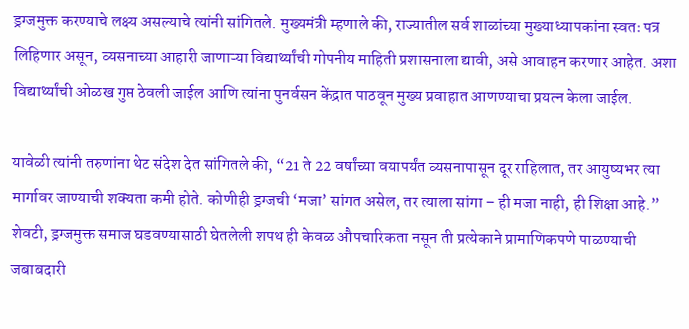ड्रग्जमुक्त करण्याचे लक्ष्य असल्याचे त्यांनी सांगितले. मुख्यमंत्री म्हणाले की, राज्यातील सर्व शाळांच्या मुख्याध्यापकांना स्वतः पत्र लिहिणार असून, व्यसनाच्या आहारी जाणाऱ्या विद्यार्थ्यांची गोपनीय माहिती प्रशासनाला द्यावी, असे आवाहन करणार आहेत. अशा विद्यार्थ्यांची ओळख गुप्त ठेवली जाईल आणि त्यांना पुनर्वसन केंद्रात पाठवून मुख्य प्रवाहात आणण्याचा प्रयत्न केला जाईल.

यावेळी त्यांनी तरुणांना थेट संदेश देत सांगितले की, “21 ते 22 वर्षांच्या वयापर्यंत व्यसनापासून दूर राहिलात, तर आयुष्यभर त्या मार्गावर जाण्याची शक्यता कमी होते. कोणीही ड्रग्जची ‘मजा’ सांगत असेल, तर त्याला सांगा – ही मजा नाही, ही शिक्षा आहे.” शेवटी, ड्रग्जमुक्त समाज घडवण्यासाठी घेतलेली शपथ ही केवळ औपचारिकता नसून ती प्रत्येकाने प्रामाणिकपणे पाळण्याची जबाबदारी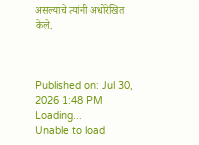असल्याचे त्यांनी अधोरेखित केले.



Published on: Jul 30, 2026 1:48 PM
Loading...
Unable to load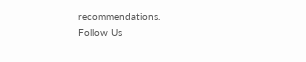recommendations.
Follow Us